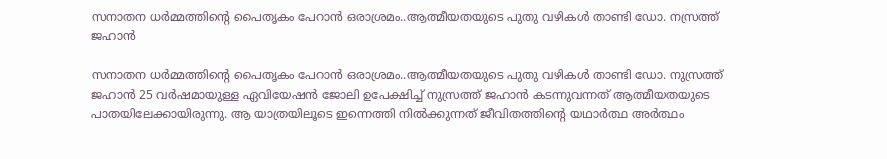സനാതന ധര്‍മ്മത്തിന്റെ പൈതൃകം പേറാൻ ഒരാശ്രമം..ആത്മീയതയുടെ പുതു വഴികള്‍ താണ്ടി ഡോ. നസ്രത്ത് ജഹാന്‍

സനാതന ധര്‍മ്മത്തിന്റെ പൈതൃകം പേറാൻ ഒരാശ്രമം..ആത്മീയതയുടെ പുതു വഴികള്‍ താണ്ടി ഡോ. നുസ്രത്ത് ജഹാന്‍ 25 വര്‍ഷമായുള്ള ഏവിയേഷന്‍ ജോലി ഉപേക്ഷിച്ച് നുസ്രത്ത് ജഹാന്‍ കടന്നുവന്നത് ആത്മീയതയുടെ പാതയിലേക്കായിരുന്നു. ആ യാത്രയിലൂടെ ഇന്നെത്തി നില്‍ക്കുന്നത് ജീവിതത്തിന്റെ യഥാര്‍ത്ഥ അര്‍ത്ഥം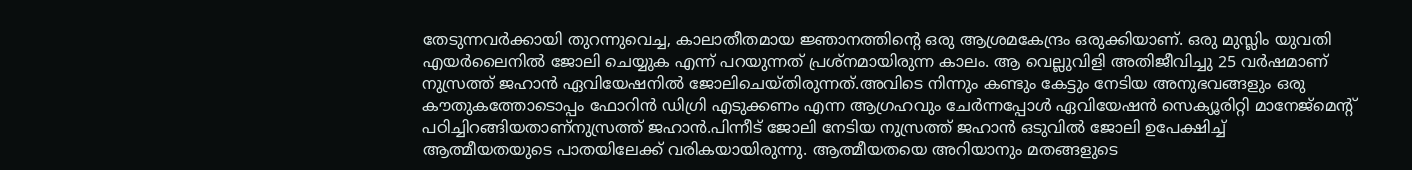തേടുന്നവര്‍ക്കായി തുറന്നുവെച്ച, കാലാതീതമായ ജ്ഞാനത്തിന്റെ ഒരു ആശ്രമകേന്ദ്രം ഒരുക്കിയാണ്. ഒരു മുസ്ലിം യുവതി എയര്‍ലൈനില്‍ ജോലി ചെയ്യുക എന്ന് പറയുന്നത് പ്രശ്‌നമായിരുന്ന കാലം. ആ വെല്ലുവിളി അതിജീവിച്ചു 25 വര്‍ഷമാണ് നുസ്രത്ത് ജഹാന്‍ ഏവിയേഷനില്‍ ജോലിചെയ്തിരുന്നത്.അവിടെ നിന്നും കണ്ടും കേട്ടും നേടിയ അനുഭവങ്ങളും ഒരു കൗതുകത്തോടൊപ്പം ഫോറിന്‍ ഡിഗ്രി എടുക്കണം എന്ന ആഗ്രഹവും ചേര്‍ന്നപ്പോള്‍ ഏവിയേഷന്‍ സെക്യൂരിറ്റി മാനേജ്‌മെന്റ് പഠിച്ചിറങ്ങിയതാണ്നുസ്രത്ത് ജഹാന്‍.പിന്നീട് ജോലി നേടിയ നുസ്രത്ത് ജഹാന്‍ ഒടുവില്‍ ജോലി ഉപേക്ഷിച്ച് ആത്മീയതയുടെ പാതയിലേക്ക് വരികയായിരുന്നു. ആത്മീയതയെ അറിയാനും മതങ്ങളുടെ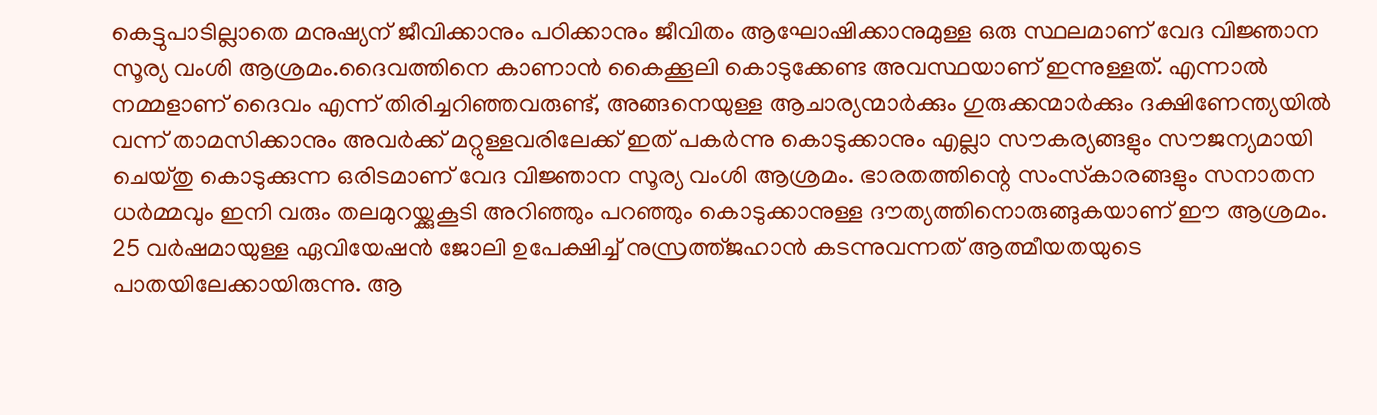കെട്ടുപാടില്ലാതെ മനുഷ്യന് ജീവിക്കാനും പഠിക്കാനും ജീവിതം ആഘോഷിക്കാനുമുള്ള ഒരു സ്ഥലമാണ് വേദ വിജ്ഞാന സൂര്യ വംശി ആശ്രമം.ദൈവത്തിനെ കാണാന്‍ കൈക്കൂലി കൊടുക്കേണ്ട അവസ്ഥയാണ് ഇന്നുള്ളത്. എന്നാല്‍ നമ്മളാണ് ദൈവം എന്ന് തിരിച്ചറിഞ്ഞവരുണ്ട്, അങ്ങനെയുള്ള ആചാര്യന്മാര്‍ക്കും ഗുരുക്കന്മാര്‍ക്കും ദക്ഷിണേന്ത്യയില്‍ വന്ന് താമസിക്കാനും അവര്‍ക്ക് മറ്റുള്ളവരിലേക്ക് ഇത് പകര്‍ന്നു കൊടുക്കാനും എല്ലാ സൗകര്യങ്ങളും സൗജന്യമായി ചെയ്തു കൊടുക്കുന്ന ഒരിടമാണ് വേദ വിജ്ഞാന സൂര്യ വംശി ആശ്രമം. ഭാരതത്തിന്റെ സംസ്‌കാരങ്ങളും സനാതന ധര്‍മ്മവും ഇനി വരും തലമുറയ്ക്കുകൂടി അറിഞ്ഞും പറഞ്ഞും കൊടുക്കാനുള്ള ദൗത്യത്തിനൊരുങ്ങുകയാണ് ഈ ആശ്രമം. 25 വര്‍ഷമായുള്ള ഏവിയേഷന്‍ ജോലി ഉപേക്ഷിച്ച് നുസ്രത്ത്ജഹാന്‍ കടന്നുവന്നത് ആത്മീയതയുടെ പാതയിലേക്കായിരുന്നു. ആ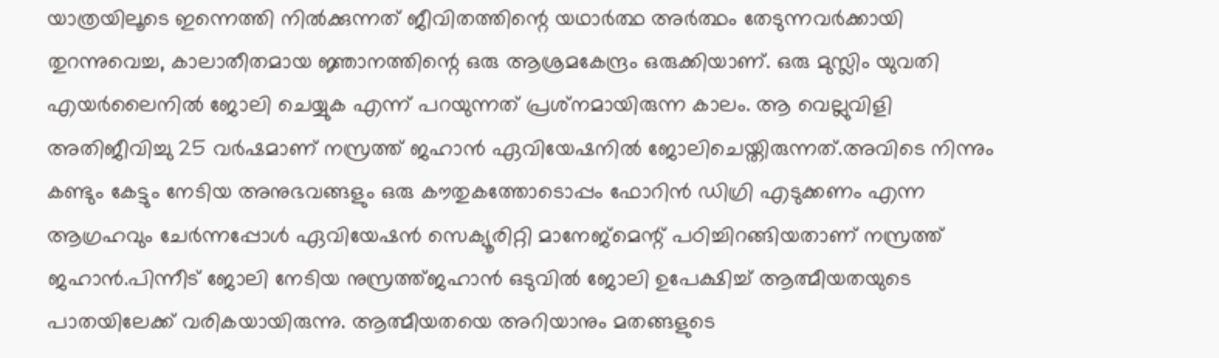യാത്രയിലൂടെ ഇന്നെത്തി നില്‍ക്കുന്നത് ജീവിതത്തിന്റെ യഥാര്‍ത്ഥ അര്‍ത്ഥം തേടുന്നവര്‍ക്കായി തുറന്നുവെച്ച, കാലാതീതമായ ജ്ഞാനത്തിന്റെ ഒരു ആശ്രമകേന്ദ്രം ഒരുക്കിയാണ്. ഒരു മുസ്ലിം യുവതി എയര്‍ലൈനില്‍ ജോലി ചെയ്യുക എന്ന് പറയുന്നത് പ്രശ്‌നമായിരുന്ന കാലം. ആ വെല്ലുവിളി അതിജീവിച്ചു 25 വര്‍ഷമാണ് നസ്രത്ത് ജഹാന്‍ ഏവിയേഷനില്‍ ജോലിചെയ്തിരുന്നത്.അവിടെ നിന്നും കണ്ടും കേട്ടും നേടിയ അനുഭവങ്ങളും ഒരു കൗതുകത്തോടൊപ്പം ഫോറിന്‍ ഡിഗ്രി എടുക്കണം എന്ന ആഗ്രഹവും ചേര്‍ന്നപ്പോള്‍ ഏവിയേഷന്‍ സെക്യൂരിറ്റി മാനേജ്‌മെന്റ് പഠിച്ചിറങ്ങിയതാണ് നസ്രത്ത് ജഹാന്‍.പിന്നീട് ജോലി നേടിയ നുസ്രത്ത്ജഹാന്‍ ഒടുവില്‍ ജോലി ഉപേക്ഷിച്ച് ആത്മീയതയുടെ പാതയിലേക്ക് വരികയായിരുന്നു. ആത്മീയതയെ അറിയാനും മതങ്ങളുടെ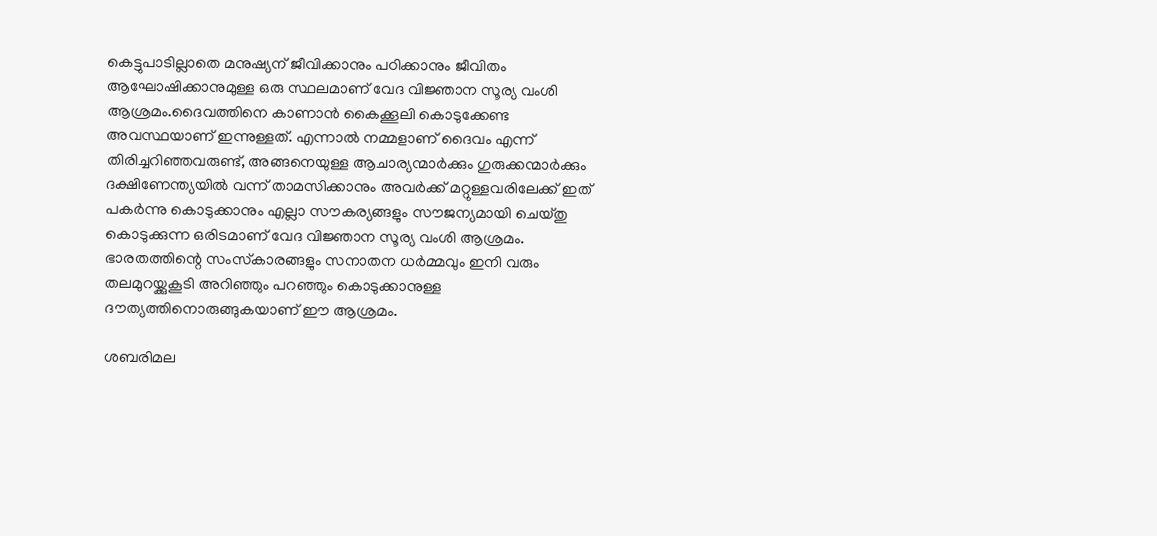കെട്ടുപാടില്ലാതെ മനുഷ്യന് ജീവിക്കാനും പഠിക്കാനും ജീവിതം ആഘോഷിക്കാനുമുള്ള ഒരു സ്ഥലമാണ് വേദ വിജ്ഞാന സൂര്യ വംശി ആശ്രമം.ദൈവത്തിനെ കാണാന്‍ കൈക്കൂലി കൊടുക്കേണ്ട അവസ്ഥയാണ് ഇന്നുള്ളത്. എന്നാല്‍ നമ്മളാണ് ദൈവം എന്ന് തിരിച്ചറിഞ്ഞവരുണ്ട്, അങ്ങനെയുള്ള ആചാര്യന്മാര്‍ക്കും ഗുരുക്കന്മാര്‍ക്കും ദക്ഷിണേന്ത്യയില്‍ വന്ന് താമസിക്കാനും അവര്‍ക്ക് മറ്റുള്ളവരിലേക്ക് ഇത് പകര്‍ന്നു കൊടുക്കാനും എല്ലാ സൗകര്യങ്ങളും സൗജന്യമായി ചെയ്തു കൊടുക്കുന്ന ഒരിടമാണ് വേദ വിജ്ഞാന സൂര്യ വംശി ആശ്രമം. ഭാരതത്തിന്റെ സംസ്‌കാരങ്ങളും സനാതന ധര്‍മ്മവും ഇനി വരും തലമുറയ്ക്കുകൂടി അറിഞ്ഞും പറഞ്ഞും കൊടുക്കാനുള്ള ദൗത്യത്തിനൊരുങ്ങുകയാണ് ഈ ആശ്രമം.

ശബരിമല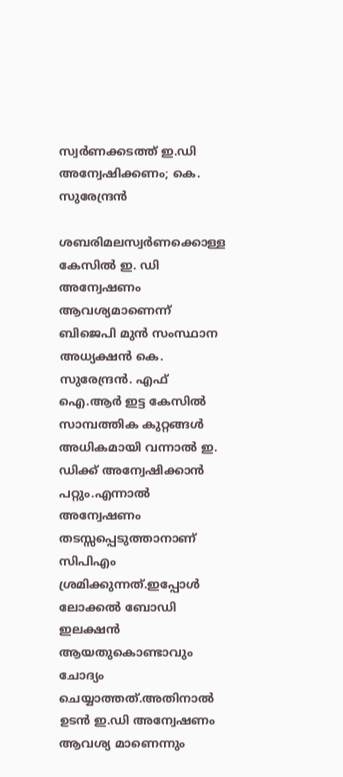സ്വർണക്കടത്ത്‌ ഇ.ഡി അന്വേഷിക്കണം; കെ. സുരേന്ദ്രൻ

ശബരിമലസ്വർണക്കൊള്ള കേസിൽ ഇ. ഡി അന്വേഷണം ആവശ്യമാണെന്ന് ബിജെപി മുൻ സംസ്ഥാന അധ്യക്ഷൻ കെ. സുരേന്ദ്രൻ. എഫ് ഐ.ആർ ഇട്ട കേസിൽ സാമ്പത്തിക കുറ്റങ്ങൾ അധികമായി വന്നാൽ ഇ. ഡിക്ക് അന്വേഷിക്കാൻ പറ്റും.എന്നാൽ അന്വേഷണം തടസ്സപ്പെടുത്താനാണ് സിപിഎം ശ്രമിക്കുന്നത്.ഇപ്പോൾ ലോക്കൽ ബോഡി ഇലക്ഷൻ ആയതുകൊണ്ടാവും ചോദ്യം ചെയ്യാത്തത്.അതിനാൽ ഉടൻ ഇ.ഡി അന്വേഷണം ആവശ്യ മാണെന്നും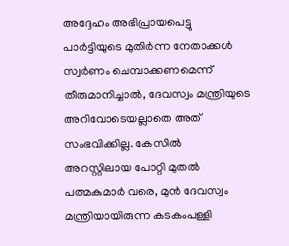അദ്ദേഹം അഭിപ്രായപെട്ടു പാർട്ടിയുടെ മുതിർന്ന നേതാക്കൾ സ്വർണം ചെമ്പാക്കണമെന്ന് തീരുമാനിച്ചാൽ, ദേവസ്വം മന്ത്രിയുടെ അറിവോടെയല്ലാതെ അത് സംഭവിക്കില്ല. കേസിൽ അറസ്റ്റിലായ പോറ്റി മുതൽ പത്മകുമാർ വരെ, മുൻ ദേവസ്വം മന്ത്രിയായിരുന്ന കടകംപള്ളി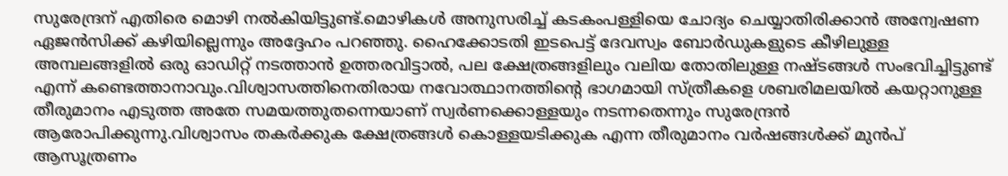സുരേന്ദ്രന് എതിരെ മൊഴി നൽകിയിട്ടുണ്ട്.മൊഴികൾ അനുസരിച്ച് കടകംപള്ളിയെ ചോദ്യം ചെയ്യാതിരിക്കാൻ അന്വേഷണ ഏജൻസിക്ക് കഴിയില്ലെന്നും അദ്ദേഹം പറഞ്ഞു. ഹൈക്കോടതി ഇടപെട്ട് ദേവസ്വം ബോർഡുകളുടെ കീഴിലുള്ള അമ്പലങ്ങളിൽ ഒരു ഓഡിറ്റ് നടത്താൻ ഉത്തരവിട്ടാൽ, പല ക്ഷേത്രങ്ങളിലും വലിയ തോതിലുള്ള നഷ്ടങ്ങൾ സംഭവിച്ചിട്ടുണ്ട് എന്ന് കണ്ടെത്താനാവും.വിശ്വാസത്തിനെതിരായ നവോത്ഥാനത്തിൻ്റെ ഭാഗമായി സ്ത്രീകളെ ശബരിമലയിൽ കയറ്റാനുള്ള തീരുമാനം എടുത്ത അതേ സമയത്തുതന്നെയാണ് സ്വർണക്കൊള്ളയും നടന്നതെന്നും സുരേന്ദ്രൻ ആരോപിക്കുന്നു.വിശ്വാസം തകർക്കുക ക്ഷേത്രങ്ങൾ കൊള്ളയടിക്കുക എന്ന തീരുമാനം വർഷങ്ങൾക്ക് മുൻപ് ആസൂത്രണം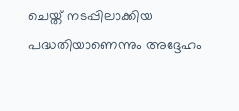ചെയ്ത് നടപ്പിലാക്കിയ പദ്ധതിയാണെന്നും അദ്ദേഹം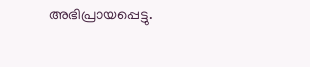അഭിപ്രായപ്പെട്ടു.